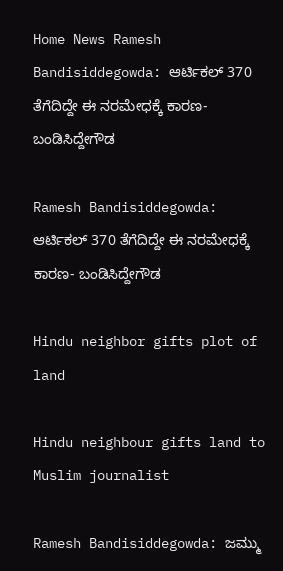Home News Ramesh Bandisiddegowda: ಆರ್ಟಿಕಲ್‌ 370 ತೆಗೆದಿದ್ದೇ ಈ ನರಮೇಧಕ್ಕೆ ಕಾರಣ- ಬಂಡಿಸಿದ್ದೇಗೌಡ

Ramesh Bandisiddegowda: ಆರ್ಟಿಕಲ್‌ 370 ತೆಗೆದಿದ್ದೇ ಈ ನರಮೇಧಕ್ಕೆ ಕಾರಣ- ಬಂಡಿಸಿದ್ದೇಗೌಡ

Hindu neighbor gifts plot of land

Hindu neighbour gifts land to Muslim journalist

Ramesh Bandisiddegowda: ಜಮ್ಮು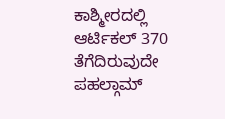ಕಾಶ್ಮೀರದಲ್ಲಿ ಆರ್ಟಿಕಲ್‌ 370 ತೆಗೆದಿರುವುದೇ ಪಹಲ್ಗಾಮ್‌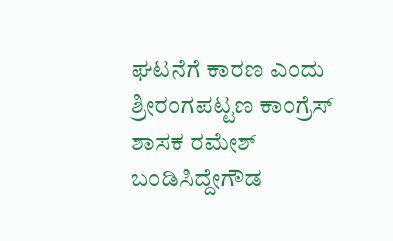ಘಟನೆಗೆ ಕಾರಣ ಎಂದು ಶ್ರೀರಂಗಪಟ್ಟಣ ಕಾಂಗ್ರೆಸ್‌ ಶಾಸಕ ರಮೇಶ್‌ ಬಂಡಿಸಿದ್ದೇಗೌಡ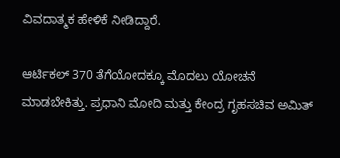ವಿವದಾತ್ಮಕ ಹೇಳಿಕೆ ನೀಡಿದ್ದಾರೆ.

ಆರ್ಟಿಕಲ್‌ 370 ತೆಗೆಯೋದಕ್ಕೂ ಮೊದಲು ಯೋಚನೆ ಮಾಡಬೇಕಿತ್ತು. ಪ್ರಧಾನಿ ಮೋದಿ ಮತ್ತು ಕೇಂದ್ರ ಗೃಹಸಚಿವ ಅಮಿತ್‌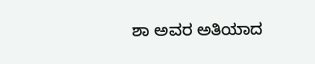ಶಾ ಅವರ ಅತಿಯಾದ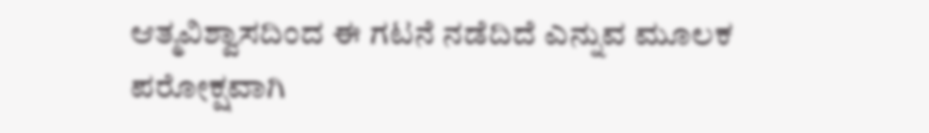ಆತ್ಮವಿಶ್ವಾಸದಿಂದ ಈ ಗಟನೆ ನಡೆದಿದೆ ಎನ್ನುವ ಮೂಲಕ ಪರೋಕ್ಷವಾಗಿ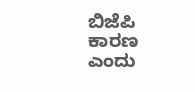ಬಿಜೆಪಿ ಕಾರಣ ಎಂದು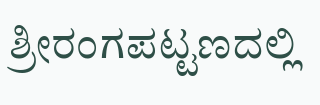ಶ್ರೀರಂಗಪಟ್ಟಣದಲ್ಲಿ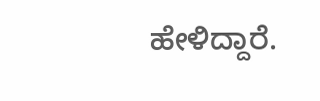ಹೇಳಿದ್ದಾರೆ.